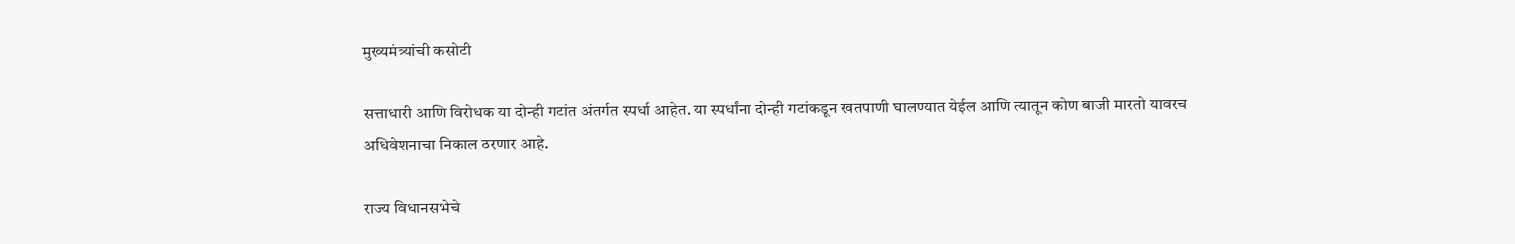मुख्यमंत्र्यांची कसोटी

सत्ताधारी आणि विरोधक या दोन्ही गटांत अंतर्गत स्पर्धा आहेत. या स्पर्धांना दोन्ही गटांकडून खतपाणी घालण्यात येईल आणि त्यातून कोण बाजी मारतो यावरच अधिवेशनाचा निकाल ठरणार आहे.

राज्य विधानसभेचे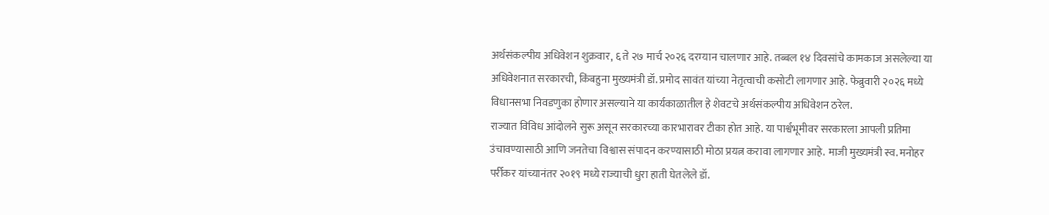अर्थसंकल्पीय अधिवेशन शुक्रवार, ६ ते २७ मार्च २०२६ दरम्यान चालणार आहे. तब्बल १४ दिवसांचे कामकाज असलेल्या या अधिवेशनात सरकारची, किंबहुना मुख्यमंत्री डॉ. प्रमोद सावंत यांच्या नेतृत्वाची कसोटी लागणार आहे. फेब्रुवारी २०२६ मध्ये विधानसभा निवडणुका होणार असल्याने या कार्यकाळातील हे शेवटचे अर्थसंकल्पीय अधिवेशन ठरेल.
राज्यात विविध आंदोलने सुरू असून सरकारच्या कारभारावर टीका होत आहे. या पार्श्वभूमीवर सरकारला आपली प्रतिमा उंचावण्यासाठी आणि जनतेचा विश्वास संपादन करण्यासाठी मोठा प्रयत्न करावा लागणार आहे. माजी मुख्यमंत्री स्व. मनोहर पर्रीकर यांच्यानंतर २०१९ मध्ये राज्याची धुरा हाती घेतलेले डॉ.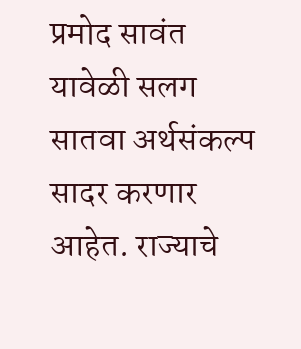प्रमोद सावंत यावेळी सलग सातवा अर्थसंकल्प सादर करणार आहेत. राज्याचे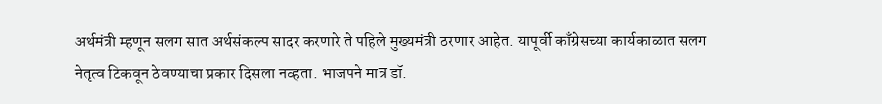अर्थमंत्री म्हणून सलग सात अर्थसंकल्प सादर करणारे ते पहिले मुख्यमंत्री ठरणार आहेत. यापूर्वी काँग्रेसच्या कार्यकाळात सलग नेतृत्व टिकवून ठेवण्याचा प्रकार दिसला नव्हता. भाजपने मात्र डॉ.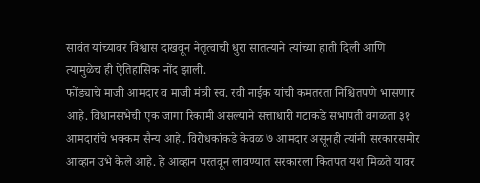सावंत यांच्यावर विश्वास दाखवून नेतृत्वाची धुरा सातत्याने त्यांच्या हाती दिली आणि त्यामुळेच ही ऐतिहासिक नोंद झाली.
फोंड्याचे माजी आमदार व माजी मंत्री स्व. रवी नाईक यांची कमतरता निश्चितपणे भासणार आहे. विधानसभेची एक जागा रिकामी असल्याने सत्ताधारी गटाकडे सभापती वगळता ३१ आमदारांचे भक्कम सैन्य आहे. विरोधकांकडे केवळ ७ आमदार असूनही त्यांनी सरकारसमोर आव्हान उभे केले आहे. हे आव्हान परतवून लावण्यात सरकारला कितपत यश मिळते यावर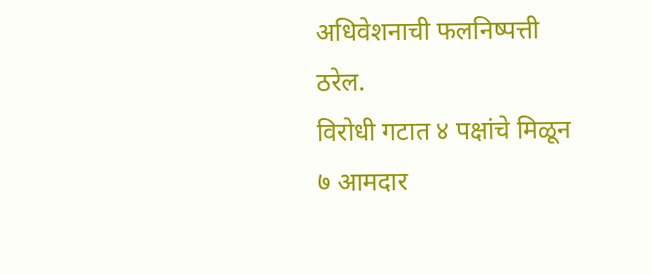अधिवेशनाची फलनिष्पत्ती ठरेल.
विरोधी गटात ४ पक्षांचे मिळून ७ आमदार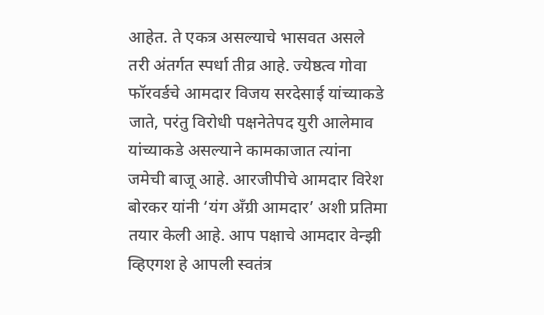आहेत. ते एकत्र असल्याचे भासवत असले तरी अंतर्गत स्पर्धा तीव्र आहे. ज्येष्ठत्व गोवा फॉरवर्डचे आमदार विजय सरदेसाई यांच्याकडे जाते, परंतु विरोधी पक्षनेतेपद युरी आलेमाव यांच्याकडे असल्याने कामकाजात त्यांना जमेची बाजू आहे. आरजीपीचे आमदार विरेश बोरकर यांनी ‘यंग अँग्री आमदार’ अशी प्रतिमा तयार केली आहे. आप पक्षाचे आमदार वेन्झी व्हिएगश हे आपली स्वतंत्र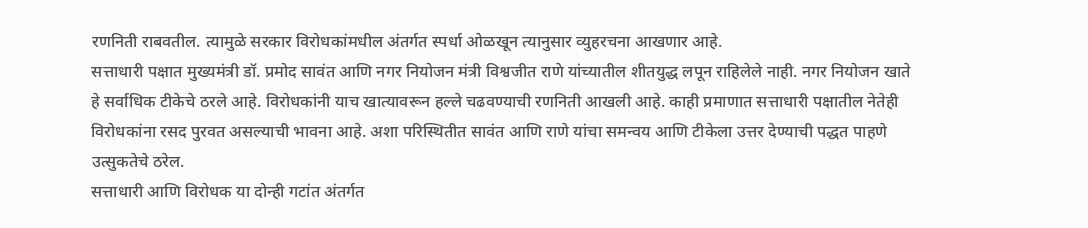रणनिती राबवतील. त्यामुळे सरकार विरोधकांमधील अंतर्गत स्पर्धा ओळखून त्यानुसार व्युहरचना आखणार आहे.
सत्ताधारी पक्षात मुख्यमंत्री डॉ. प्रमोद सावंत आणि नगर नियोजन मंत्री विश्वजीत राणे यांच्यातील शीतयुद्ध लपून राहिलेले नाही. नगर नियोजन खाते हे सर्वाधिक टीकेचे ठरले आहे. विरोधकांनी याच खात्यावरून हल्ले चढवण्याची रणनिती आखली आहे. काही प्रमाणात सत्ताधारी पक्षातील नेतेही विरोधकांना रसद पुरवत असल्याची भावना आहे. अशा परिस्थितीत सावंत आणि राणे यांचा समन्वय आणि टीकेला उत्तर देण्याची पद्धत पाहणे उत्सुकतेचे ठरेल.
सत्ताधारी आणि विरोधक या दोन्ही गटांत अंतर्गत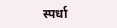स्पर्धा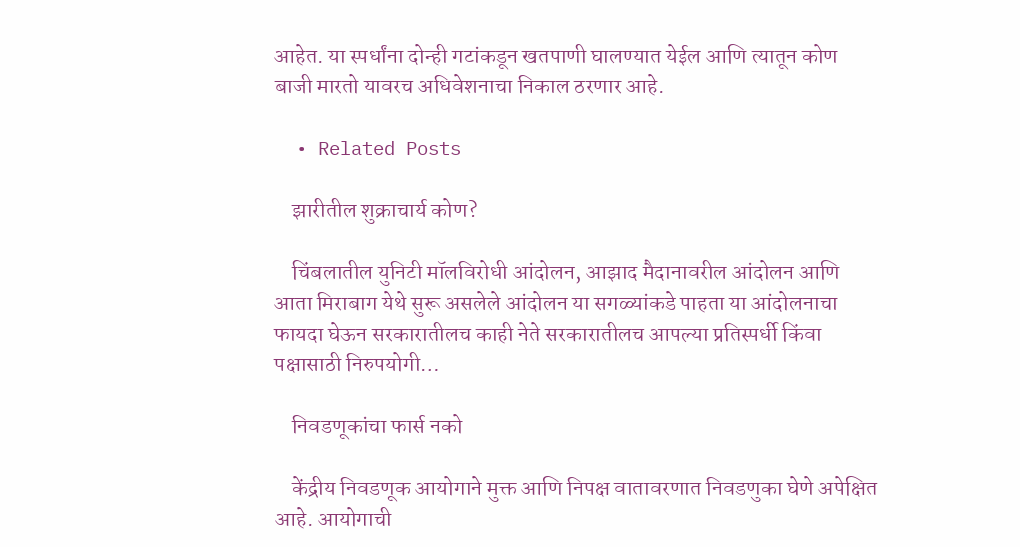आहेत. या स्पर्धांना दोन्ही गटांकडून खतपाणी घालण्यात येईल आणि त्यातून कोण बाजी मारतो यावरच अधिवेशनाचा निकाल ठरणार आहे.

  • Related Posts

    झारीतील शुक्राचार्य कोण?

    चिंबलातील युनिटी मॉलविरोधी आंदोलन, आझाद मैदानावरील आंदोलन आणि आता मिराबाग येथे सुरू असलेले आंदोलन या सगळ्यांकडे पाहता या आंदोलनाचा फायदा घेऊन सरकारातीलच काही नेते सरकारातीलच आपल्या प्रतिस्पर्धी किंवा पक्षासाठी निरुपयोगी…

    निवडणूकांचा फार्स नको

    केंद्रीय निवडणूक आयोगाने मुक्त आणि निपक्ष वातावरणात निवडणुका घेणे अपेक्षित आहे. आयोगाची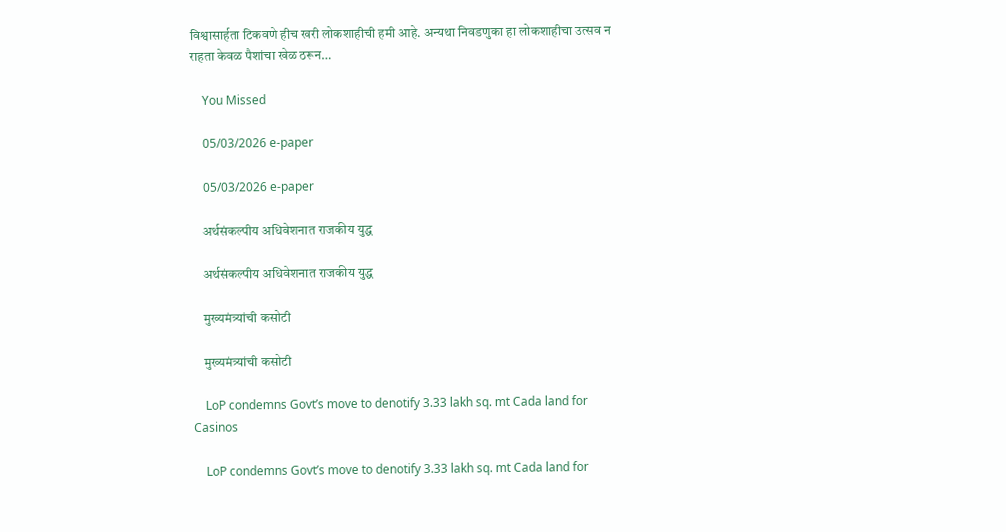विश्वासार्हता टिकवणे हीच खरी लोकशाहीची हमी आहे. अन्यथा निवडणुका हा लोकशाहीचा उत्सव न राहता केवळ पैशांचा खेळ ठरून…

    You Missed

    05/03/2026 e-paper

    05/03/2026 e-paper

    अर्थसंकल्पीय अधिवेशनात राजकीय युद्ध

    अर्थसंकल्पीय अधिवेशनात राजकीय युद्ध

    मुख्यमंत्र्यांची कसोटी

    मुख्यमंत्र्यांची कसोटी

    LoP condemns Govt’s move to denotify 3.33 lakh sq. mt Cada land for Casinos

    LoP condemns Govt’s move to denotify 3.33 lakh sq. mt Cada land for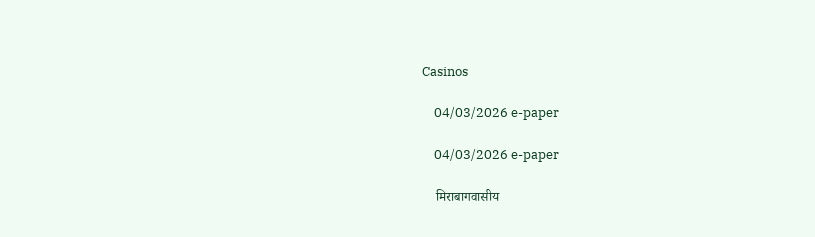Casinos

    04/03/2026 e-paper

    04/03/2026 e-paper

    मिराबागवासीय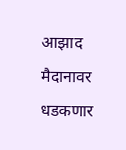आझाद मैदानावर धडकणार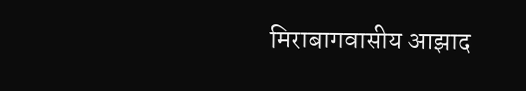मिराबागवासीय आझाद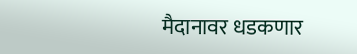मैदानावर धडकणार